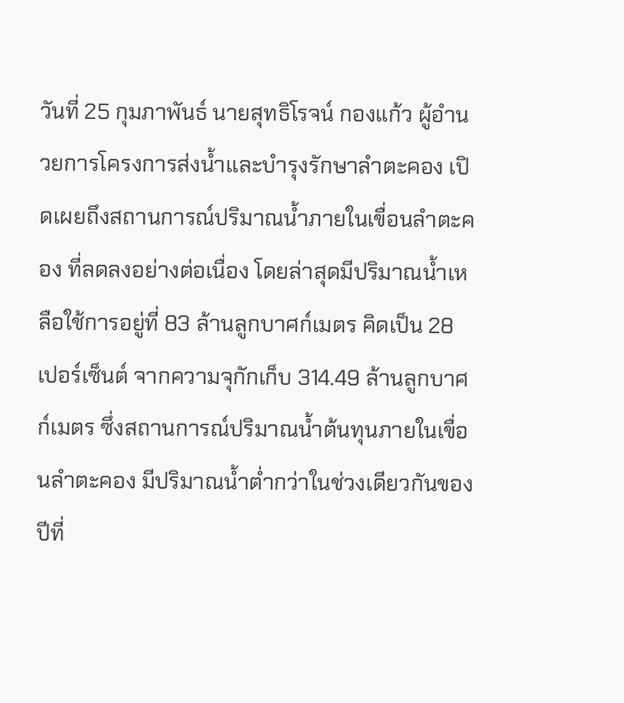วันที่ 25 กุมภาพันธ์ นายสุทธิโรจน์ กองแก้ว ผู้อำนวยการโครงการส่งน้ำและบำรุงรักษาลำตะคอง เปิดเผยถึงสถานการณ์ปริมาณน้ำภายในเขื่อนลำตะคอง ที่ลดลงอย่างต่อเนื่อง โดยล่าสุดมีปริมาณน้ำเหลือใช้การอยู่ที่ 83 ล้านลูกบาศก์เมตร คิดเป็น 28 เปอร์เซ็นต์ จากความจุกักเก็บ 314.49 ล้านลูกบาศก์เมตร ซึ่งสถานการณ์ปริมาณน้ำต้นทุนภายในเขื่อนลำตะคอง มีปริมาณน้ำต่ำกว่าในช่วงเดียวกันของปีที่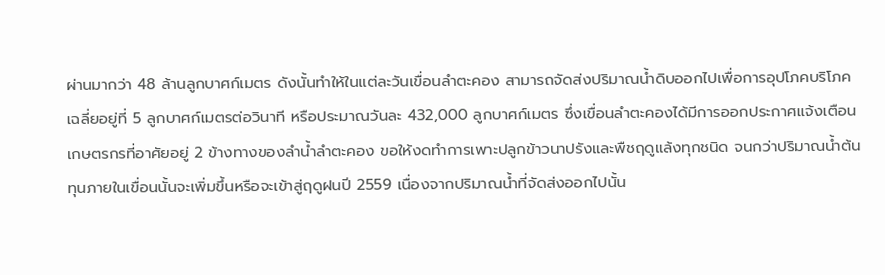ผ่านมากว่า 48 ล้านลูกบาศก์เมตร ดังนั้นทำให้ในแต่ละวันเขื่อนลำตะคอง สามารถจัดส่งปริมาณน้ำดิบออกไปเพื่อการอุปโภคบริโภค เฉลี่ยอยู่ที่ 5 ลูกบาศก์เมตรต่อวินาที หรือประมาณวันละ 432,000 ลูกบาศก์เมตร ซึ่งเขื่อนลำตะคองได้มีการออกประกาศแจ้งเตือนเกษตรกรที่อาศัยอยู่ 2 ข้างทางของลำน้ำลำตะคอง ขอให้งดทำการเพาะปลูกข้าวนาปรังและพืชฤดูแล้งทุกชนิด จนกว่าปริมาณน้ำต้นทุนภายในเขื่อนนั้นจะเพิ่มขึ้นหรือจะเข้าสู่ฤดูฝนปี 2559 เนื่องจากปริมาณน้ำที่จัดส่งออกไปนั้น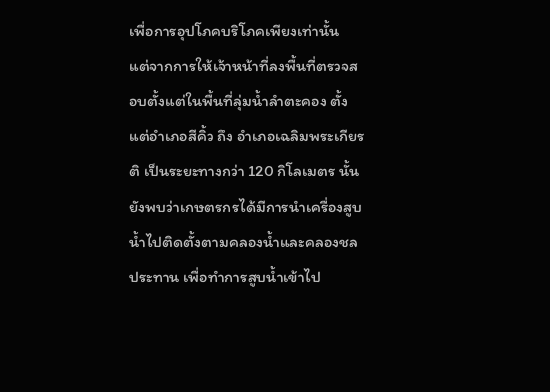เพื่อการอุปโภคบริโภคเพียงเท่านั้น
แต่จากการให้เจ้าหน้าที่ลงพื้นที่ตรวจสอบตั้งแต่ในพื้นที่ลุ่มน้ำลำตะคอง ตั้งแต่อำเภอสีคิ้ว ถึง อำเภอเฉลิมพระเกียรติ เป็นระยะทางกว่า 120 กิโลเมตร นั้นยังพบว่าเกษตรกรได้มีการนำเครื่องสูบน้ำไปติดตั้งตามคลองน้ำและคลองชลประทาน เพื่อทำการสูบน้ำเข้าไป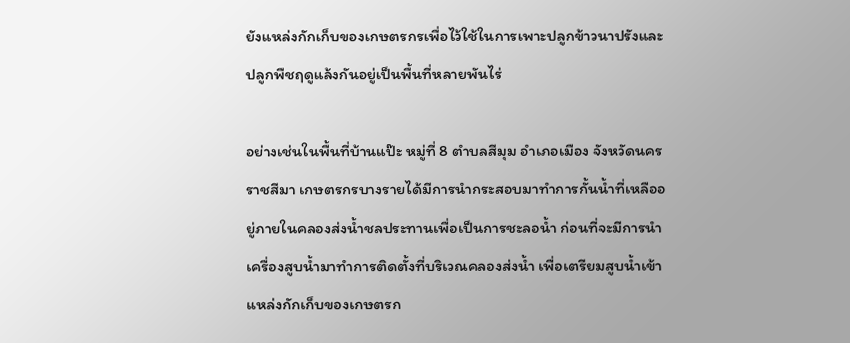ยังแหล่งกักเก็บของเกษตรกรเพื่อไว้ใช้ในการเพาะปลูกข้าวนาปรังและปลูกพืชฤดูแล้งกันอยู่เป็นพื้นที่หลายพันไร่

อย่างเช่นในพื้นที่บ้านแป๊ะ หมู่ที่ 8 ตำบลสีมุม อำเภอเมือง จังหวัดนครราชสีมา เกษตรกรบางรายได้มีการนำกระสอบมาทำการกั้นน้ำที่เหลืออยู่ภายในคลองส่งน้ำชลประทานเพื่อเป็นการชะลอน้ำ ก่อนที่จะมีการนำเครื่องสูบน้ำมาทำการติดตั้งที่บริเวณคลองส่งน้ำ เพื่อเตรียมสูบน้ำเข้าแหล่งกักเก็บของเกษตรก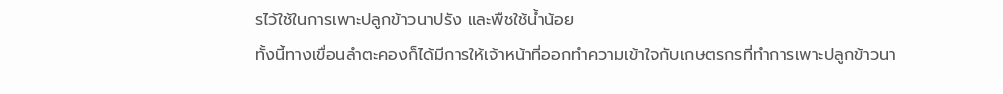รไว้ใช้ในการเพาะปลูกข้าวนาปรัง และพืชใช้น้ำน้อย
ทั้งนี้ทางเขื่อนลำตะคองก็ได้มีการให้เจ้าหน้าที่ออกทำความเข้าใจกับเกษตรกรที่ทำการเพาะปลูกข้าวนา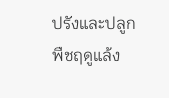ปรังและปลูกพืชฤดูแล้ง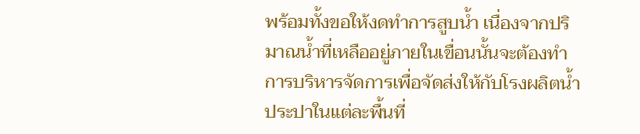พร้อมทั้งขอให้งดทำการสูบน้ำ เนื่องจากปริมาณน้ำที่เหลืออยู่ภายในเขื่อนนั้นจะต้องทำการบริหารจัดการเพื่อจัดส่งให้กับโรงผลิตน้ำประปาในแต่ละพื้นที่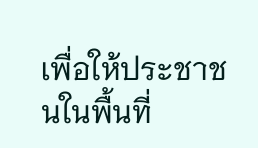เพื่อให้ประชาชนในพื้นที่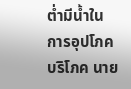ต่ำมีน้ำในการอุปโภคบริโภค นาย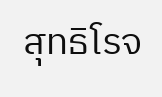สุทธิโรจ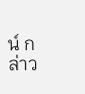น์ กล่าว